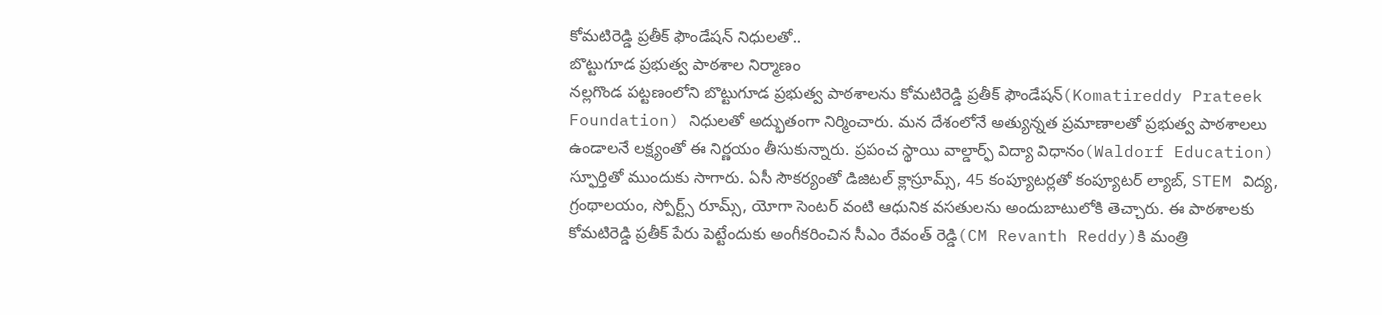కోమటిరెడ్డి ప్రతీక్ ఫౌండేషన్ నిధులతో..
బొట్టుగూడ ప్రభుత్వ పాఠశాల నిర్మాణం
నల్లగొండ పట్టణంలోని బొట్టుగూడ ప్రభుత్వ పాఠశాలను కోమటిరెడ్డి ప్రతీక్ ఫౌండేషన్(Komatireddy Prateek Foundation) నిధులతో అద్భుతంగా నిర్మించారు. మన దేశంలోనే అత్యున్నత ప్రమాణాలతో ప్రభుత్వ పాఠశాలలు ఉండాలనే లక్ష్యంతో ఈ నిర్ణయం తీసుకున్నారు. ప్రపంచ స్థాయి వాల్డార్ఫ్ విద్యా విధానం(Waldorf Education) స్ఫూర్తితో ముందుకు సాగారు. ఏసీ సౌకర్యంతో డిజిటల్ క్లాస్రూమ్స్, 45 కంప్యూటర్లతో కంప్యూటర్ ల్యాబ్, STEM విద్య, గ్రంథాలయం, స్పోర్ట్స్ రూమ్స్, యోగా సెంటర్ వంటి ఆధునిక వసతులను అందుబాటులోకి తెచ్చారు. ఈ పాఠశాలకు కోమటిరెడ్డి ప్రతీక్ పేరు పెట్టేందుకు అంగీకరించిన సీఎం రేవంత్ రెడ్డి(CM Revanth Reddy)కి మంత్రి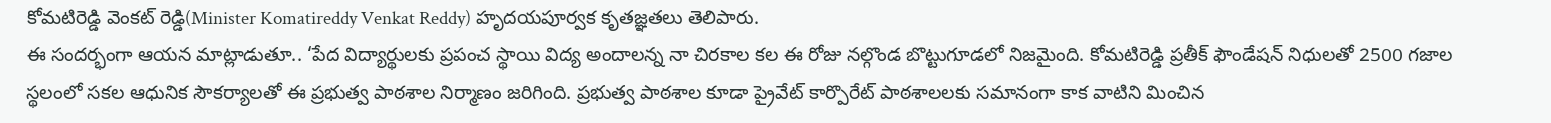కోమటిరెడ్డి వెంకట్ రెడ్డి(Minister Komatireddy Venkat Reddy) హృదయపూర్వక కృతజ్ఞతలు తెలిపారు.
ఈ సందర్భంగా ఆయన మాట్లాడుతూ.. ‘పేద విద్యార్థులకు ప్రపంచ స్థాయి విద్య అందాలన్న నా చిరకాల కల ఈ రోజు నల్గొండ బొట్టుగూడలో నిజమైంది. కోమటిరెడ్డి ప్రతీక్ ఫౌండేషన్ నిధులతో 2500 గజాల స్థలంలో సకల ఆధునిక సౌకర్యాలతో ఈ ప్రభుత్వ పాఠశాల నిర్మాణం జరిగింది. ప్రభుత్వ పాఠశాల కూడా ప్రైవేట్ కార్పొరేట్ పాఠశాలలకు సమానంగా కాక వాటిని మించిన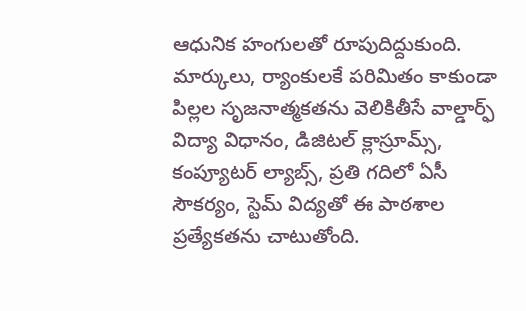ఆధునిక హంగులతో రూపుదిద్దుకుంది. మార్కులు, ర్యాంకులకే పరిమితం కాకుండా పిల్లల సృజనాత్మకతను వెలికితీసే వాల్డార్ఫ్ విద్యా విధానం, డిజిటల్ క్లాస్రూమ్స్, కంప్యూటర్ ల్యాబ్స్, ప్రతి గదిలో ఏసీ సౌకర్యం, స్టెమ్ విద్యతో ఈ పాఠశాల ప్రత్యేకతను చాటుతోంది.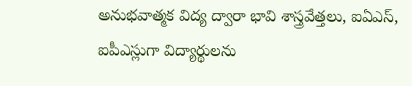అనుభవాత్మక విద్య ద్వారా భావి శాస్త్రవేత్తలు, ఐఏఎస్, ఐపీఎస్లుగా విద్యార్థులను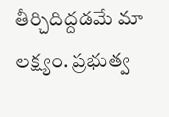తీర్చిదిద్దడమే మా లక్ష్యం. ప్రభుత్వ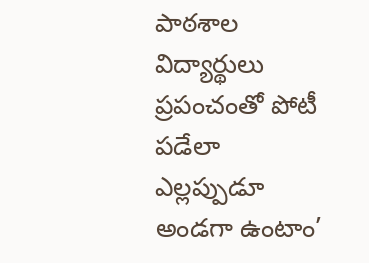పాఠశాల విద్యార్థులు ప్రపంచంతో పోటీ పడేలా ఎల్లప్పుడూ అండగా ఉంటాం’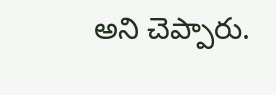అని చెప్పారు.